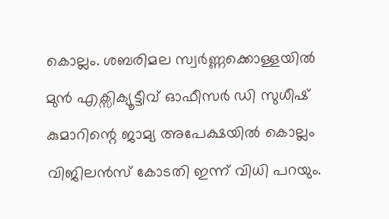കൊല്ലം. ശബരിമല സ്വർണ്ണക്കൊള്ളയിൽ മുൻ എക്സിക്യൂട്ടീവ് ഓഫീസർ ഡി സുധീഷ് കുമാറിന്റെ ജാമ്യ അപേക്ഷയിൽ കൊല്ലം വിജിലൻസ് കോടതി ഇന്ന് വിധി പറയും.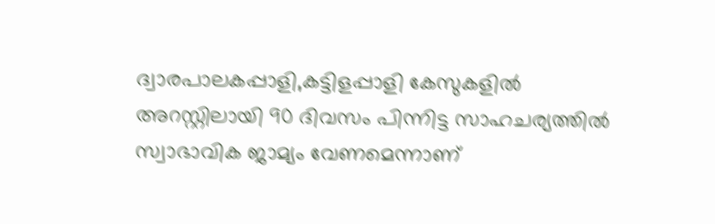ദ്വാരപാലകപ്പാളി,കട്ടിളപ്പാളി കേസുകളിൽ അറസ്റ്റിലായി 90 ദിവസം പിന്നിട്ട സാഹചര്യത്തിൽ സ്വാഭാവിക ജാമ്യം വേണമെന്നാണ്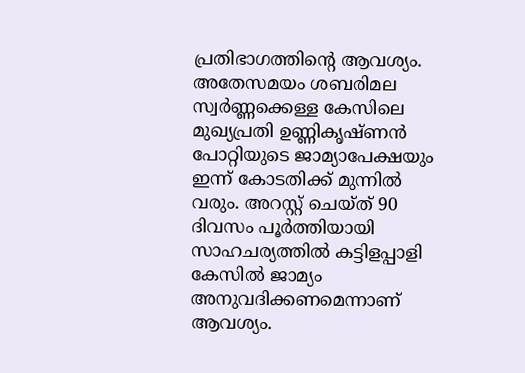പ്രതിഭാഗത്തിന്റെ ആവശ്യം.
അതേസമയം ശബരിമല സ്വർണ്ണക്കെള്ള കേസിലെ മുഖ്യപ്രതി ഉണ്ണികൃഷ്ണൻ പോറ്റിയുടെ ജാമ്യാപേക്ഷയും ഇന്ന് കോടതിക്ക് മുന്നിൽ വരും. അറസ്റ്റ് ചെയ്ത് 90 ദിവസം പൂർത്തിയായി സാഹചര്യത്തിൽ കട്ടിളപ്പാളി കേസിൽ ജാമ്യം അനുവദിക്കണമെന്നാണ് ആവശ്യം.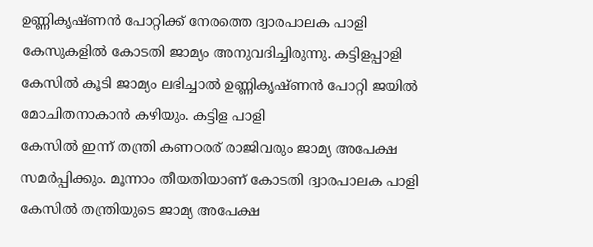ഉണ്ണികൃഷ്ണൻ പോറ്റിക്ക് നേരത്തെ ദ്വാരപാലക പാളി കേസുകളിൽ കോടതി ജാമ്യം അനുവദിച്ചിരുന്നു. കട്ടിളപ്പാളി കേസിൽ കൂടി ജാമ്യം ലഭിച്ചാൽ ഉണ്ണികൃഷ്ണൻ പോറ്റി ജയിൽ മോചിതനാകാൻ കഴിയും. കട്ടിള പാളി
കേസിൽ ഇന്ന് തന്ത്രി കണഠരര് രാജിവരും ജാമ്യ അപേക്ഷ സമർപ്പിക്കും. മൂന്നാം തീയതിയാണ് കോടതി ദ്വാരപാലക പാളി കേസിൽ തന്ത്രിയുടെ ജാമ്യ അപേക്ഷ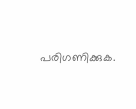പരിഗണിക്കുക.